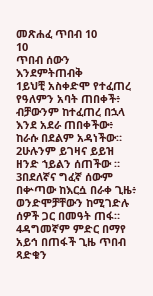መጽሐፈ ጥበብ 10
10
ጥበብ ሰውን እንደምትጠብቅ
1ይህቺ አስቀድሞ የተፈጠረ የዓለምን አባት ጠበቀች፥ ብቻውንም ከተፈጠረ በኋላ እንደ አደራ ጠበቀችው፥ ከራሱ በደልም አዳነችው። 2ሁሉንም ይገዛና ይይዝ ዘንድ ኀይልን ሰጠችው ። 3በደለኛና ግፈኛ ሰውም በቍጣው ከእርሷ በራቀ ጊዜ፥ ወንድሞቻቸውን ከሚገድሉ ሰዎች ጋር በመዓት ጠፋ። 4ዳግመኛም ምድር በማየ አይኅ በጠፋች ጊዜ ጥበብ ጻድቁን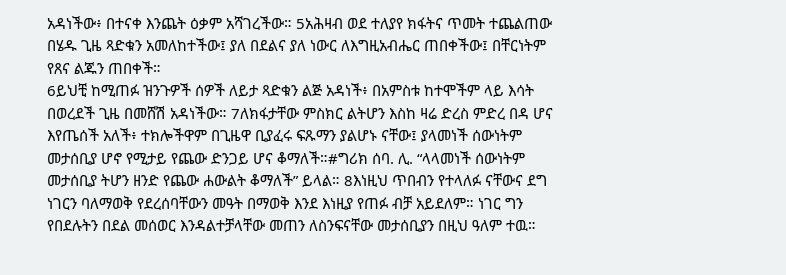አዳነችው፥ በተናቀ እንጨት ዕቃም አሻገረችው። 5አሕዛብ ወደ ተለያየ ክፋትና ጥመት ተጨልጠው በሄዱ ጊዜ ጻድቁን አመለከተችው፤ ያለ በደልና ያለ ነውር ለእግዚአብሔር ጠበቀችው፤ በቸርነትም የጸና ልጁን ጠበቀች።
6ይህቺ ከሚጠፉ ዝንጉዎች ሰዎች ለይታ ጻድቁን ልጅ አዳነች፥ በአምስቱ ከተሞችም ላይ እሳት በወረደች ጊዜ በመሸሽ አዳነችው። 7ለክፋታቸው ምስክር ልትሆን እስከ ዛሬ ድረስ ምድረ በዳ ሆና እየጤሰች አለች፥ ተክሎችዋም በጊዜዋ ቢያፈሩ ፍጹማን ያልሆኑ ናቸው፤ ያላመነች ሰውነትም መታሰቢያ ሆኖ የሚታይ የጨው ድንጋይ ሆና ቆማለች።#ግሪክ ሰባ. ሊ. “ላላመነች ሰውነትም መታሰቢያ ትሆን ዘንድ የጨው ሐውልት ቆማለች” ይላል። 8እነዚህ ጥበብን የተላለፉ ናቸውና ደግ ነገርን ባለማወቅ የደረሰባቸውን መዓት በማወቅ እንደ እነዚያ የጠፉ ብቻ አይደለም። ነገር ግን የበደሉትን በደል መሰወር እንዳልተቻላቸው መጠን ለስንፍናቸው መታሰቢያን በዚህ ዓለም ተዉ።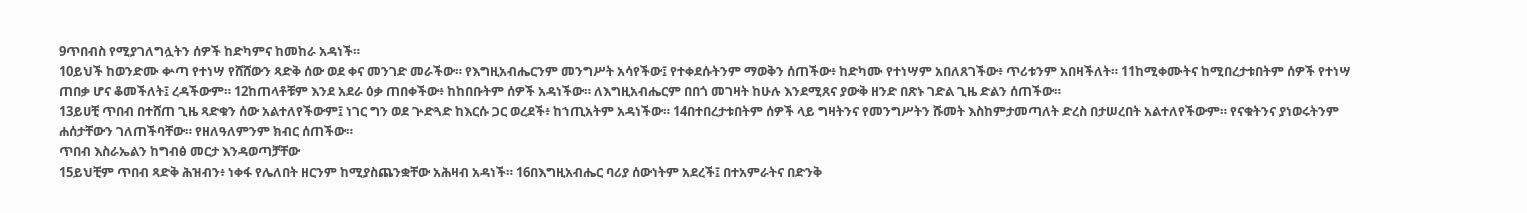9ጥበብስ የሚያገለግሏትን ሰዎች ከድካምና ከመከራ አዳነች።
10ይህች ከወንድሙ ቍጣ የተነሣ የሸሸውን ጻድቅ ሰው ወደ ቀና መንገድ መራችው። የእግዚአብሔርንም መንግሥት አሳየችው፤ የተቀደሱትንም ማወቅን ሰጠችው፥ ከድካሙ የተነሣም አበለጸገችው፥ ጥሪቱንም አበዛችለት። 11ከሚቀሙትና ከሚበረታቱበትም ሰዎች የተነሣ ጠበቃ ሆና ቆመችለት፤ ረዳችውም። 12ከጠላቶቹም እንደ አደራ ዕቃ ጠበቀችው፥ ከከበቡትም ሰዎች አዳነችው። ለእግዚአብሔርም በበጎ መገዛት ከሁሉ እንደሚጸና ያውቅ ዘንድ በጽኑ ገድል ጊዜ ድልን ሰጠችው።
13ይሀቺ ጥበብ በተሸጠ ጊዜ ጻድቁን ሰው አልተለየችውም፤ ነገር ግን ወደ ጕድጓድ ከእርሱ ጋር ወረደች፥ ከኀጢአትም አዳነችው። 14በተበረታቱበትም ሰዎች ላይ ግዛትንና የመንግሥትን ሹመት እስከምታመጣለት ድረስ በታሠረበት አልተለየችውም። የናቁትንና ያነወሩትንም ሐሰታቸውን ገለጠችባቸው። የዘለዓለምንም ክብር ሰጠችው።
ጥበብ እስራኤልን ከግብፅ መርታ እንዳወጣቻቸው
15ይህቺም ጥበብ ጻድቅ ሕዝብን፥ ነቀፋ የሌለበት ዘርንም ከሚያስጨንቋቸው አሕዛብ አዳነች። 16በእግዚአብሔር ባሪያ ሰውነትም አደረች፤ በተአምራትና በድንቅ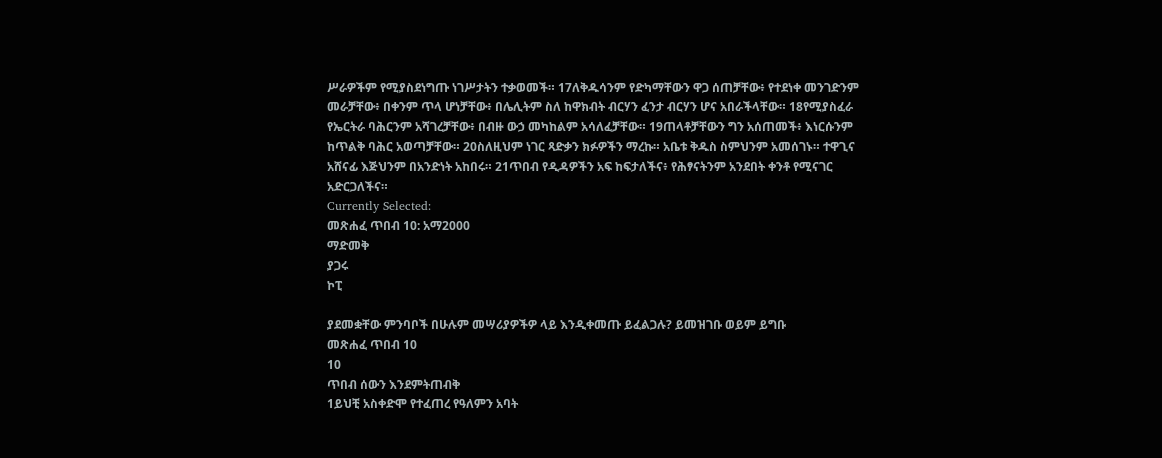ሥራዎችም የሚያስደነግጡ ነገሥታትን ተቃወመች። 17ለቅዱሳንም የድካማቸውን ዋጋ ሰጠቻቸው፥ የተደነቀ መንገድንም መራቻቸው፥ በቀንም ጥላ ሆነቻቸው፥ በሌሊትም ስለ ከዋክብት ብርሃን ፈንታ ብርሃን ሆና አበራችላቸው። 18የሚያስፈራ የኤርትራ ባሕርንም አሻገረቻቸው፥ በብዙ ውኃ መካከልም አሳለፈቻቸው። 19ጠላቶቻቸውን ግን አሰጠመች፥ እነርሱንም ከጥልቅ ባሕር አወጣቻቸው። 20ስለዚህም ነገር ጻድቃን ክፉዎችን ማረኩ። አቤቱ ቅዱስ ስምህንም አመሰገኑ። ተዋጊና አሸናፊ እጅህንም በአንድነት አከበሩ። 21ጥበብ የዲዳዎችን አፍ ከፍታለችና፥ የሕፃናትንም አንደበት ቀንቶ የሚናገር አድርጋለችና።
Currently Selected:
መጽሐፈ ጥበብ 10: አማ2000
ማድመቅ
ያጋሩ
ኮፒ

ያደመቋቸው ምንባቦች በሁሉም መሣሪያዎችዎ ላይ እንዲቀመጡ ይፈልጋሉ? ይመዝገቡ ወይም ይግቡ
መጽሐፈ ጥበብ 10
10
ጥበብ ሰውን እንደምትጠብቅ
1ይህቺ አስቀድሞ የተፈጠረ የዓለምን አባት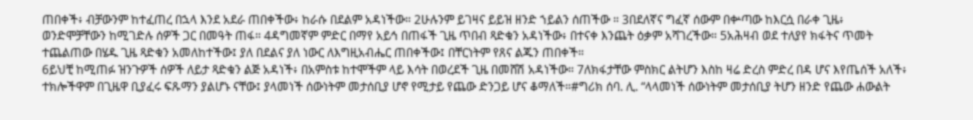ጠበቀች፥ ብቻውንም ከተፈጠረ በኋላ እንደ አደራ ጠበቀችው፥ ከራሱ በደልም አዳነችው። 2ሁሉንም ይገዛና ይይዝ ዘንድ ኀይልን ሰጠችው ። 3በደለኛና ግፈኛ ሰውም በቍጣው ከእርሷ በራቀ ጊዜ፥ ወንድሞቻቸውን ከሚገድሉ ሰዎች ጋር በመዓት ጠፋ። 4ዳግመኛም ምድር በማየ አይኅ በጠፋች ጊዜ ጥበብ ጻድቁን አዳነችው፥ በተናቀ እንጨት ዕቃም አሻገረችው። 5አሕዛብ ወደ ተለያየ ክፋትና ጥመት ተጨልጠው በሄዱ ጊዜ ጻድቁን አመለከተችው፤ ያለ በደልና ያለ ነውር ለእግዚአብሔር ጠበቀችው፤ በቸርነትም የጸና ልጁን ጠበቀች።
6ይህቺ ከሚጠፉ ዝንጉዎች ሰዎች ለይታ ጻድቁን ልጅ አዳነች፥ በአምስቱ ከተሞችም ላይ እሳት በወረደች ጊዜ በመሸሽ አዳነችው። 7ለክፋታቸው ምስክር ልትሆን እስከ ዛሬ ድረስ ምድረ በዳ ሆና እየጤሰች አለች፥ ተክሎችዋም በጊዜዋ ቢያፈሩ ፍጹማን ያልሆኑ ናቸው፤ ያላመነች ሰውነትም መታሰቢያ ሆኖ የሚታይ የጨው ድንጋይ ሆና ቆማለች።#ግሪክ ሰባ. ሊ. “ላላመነች ሰውነትም መታሰቢያ ትሆን ዘንድ የጨው ሐውልት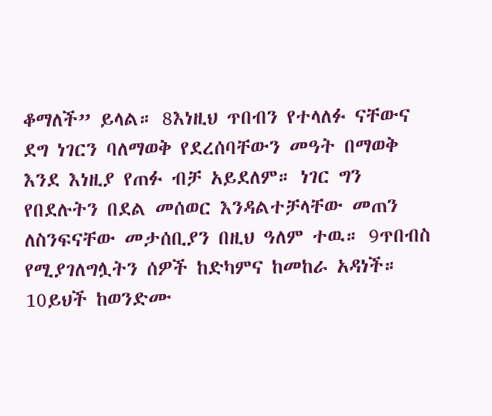ቆማለች” ይላል። 8እነዚህ ጥበብን የተላለፉ ናቸውና ደግ ነገርን ባለማወቅ የደረሰባቸውን መዓት በማወቅ እንደ እነዚያ የጠፉ ብቻ አይደለም። ነገር ግን የበደሉትን በደል መሰወር እንዳልተቻላቸው መጠን ለስንፍናቸው መታሰቢያን በዚህ ዓለም ተዉ። 9ጥበብስ የሚያገለግሏትን ሰዎች ከድካምና ከመከራ አዳነች።
10ይህች ከወንድሙ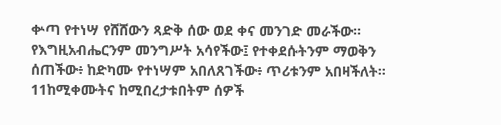ቍጣ የተነሣ የሸሸውን ጻድቅ ሰው ወደ ቀና መንገድ መራችው። የእግዚአብሔርንም መንግሥት አሳየችው፤ የተቀደሱትንም ማወቅን ሰጠችው፥ ከድካሙ የተነሣም አበለጸገችው፥ ጥሪቱንም አበዛችለት። 11ከሚቀሙትና ከሚበረታቱበትም ሰዎች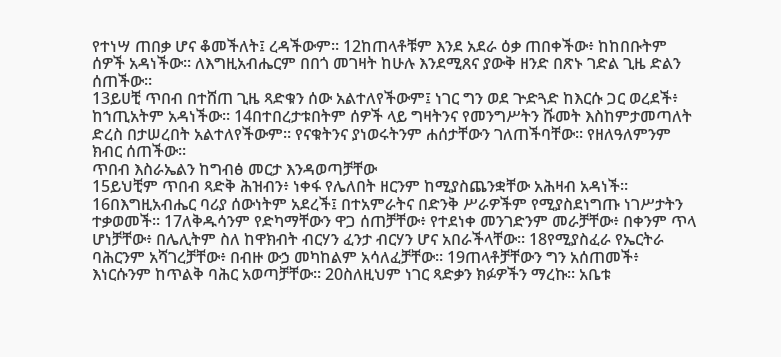የተነሣ ጠበቃ ሆና ቆመችለት፤ ረዳችውም። 12ከጠላቶቹም እንደ አደራ ዕቃ ጠበቀችው፥ ከከበቡትም ሰዎች አዳነችው። ለእግዚአብሔርም በበጎ መገዛት ከሁሉ እንደሚጸና ያውቅ ዘንድ በጽኑ ገድል ጊዜ ድልን ሰጠችው።
13ይሀቺ ጥበብ በተሸጠ ጊዜ ጻድቁን ሰው አልተለየችውም፤ ነገር ግን ወደ ጕድጓድ ከእርሱ ጋር ወረደች፥ ከኀጢአትም አዳነችው። 14በተበረታቱበትም ሰዎች ላይ ግዛትንና የመንግሥትን ሹመት እስከምታመጣለት ድረስ በታሠረበት አልተለየችውም። የናቁትንና ያነወሩትንም ሐሰታቸውን ገለጠችባቸው። የዘለዓለምንም ክብር ሰጠችው።
ጥበብ እስራኤልን ከግብፅ መርታ እንዳወጣቻቸው
15ይህቺም ጥበብ ጻድቅ ሕዝብን፥ ነቀፋ የሌለበት ዘርንም ከሚያስጨንቋቸው አሕዛብ አዳነች። 16በእግዚአብሔር ባሪያ ሰውነትም አደረች፤ በተአምራትና በድንቅ ሥራዎችም የሚያስደነግጡ ነገሥታትን ተቃወመች። 17ለቅዱሳንም የድካማቸውን ዋጋ ሰጠቻቸው፥ የተደነቀ መንገድንም መራቻቸው፥ በቀንም ጥላ ሆነቻቸው፥ በሌሊትም ስለ ከዋክብት ብርሃን ፈንታ ብርሃን ሆና አበራችላቸው። 18የሚያስፈራ የኤርትራ ባሕርንም አሻገረቻቸው፥ በብዙ ውኃ መካከልም አሳለፈቻቸው። 19ጠላቶቻቸውን ግን አሰጠመች፥ እነርሱንም ከጥልቅ ባሕር አወጣቻቸው። 20ስለዚህም ነገር ጻድቃን ክፉዎችን ማረኩ። አቤቱ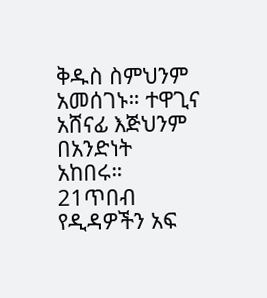ቅዱስ ስምህንም አመሰገኑ። ተዋጊና አሸናፊ እጅህንም በአንድነት አከበሩ። 21ጥበብ የዲዳዎችን አፍ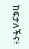ከፍታለችና፥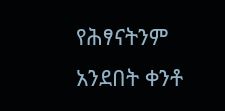የሕፃናትንም አንደበት ቀንቶ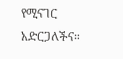የሚናገር አድርጋለችና።